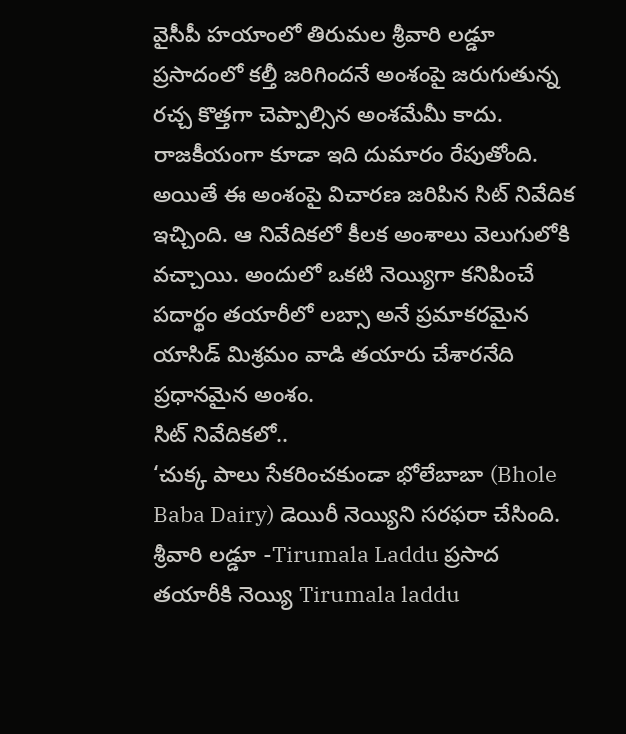వైసీపీ హయాంలో తిరుమల శ్రీవారి లడ్డూ ప్రసాదంలో కల్తీ జరిగిందనే అంశంపై జరుగుతున్న రచ్చ కొత్తగా చెప్పాల్సిన అంశమేమీ కాదు. రాజకీయంగా కూడా ఇది దుమారం రేపుతోంది. అయితే ఈ అంశంపై విచారణ జరిపిన సిట్ నివేదిక ఇచ్చింది. ఆ నివేదికలో కీలక అంశాలు వెలుగులోకి వచ్చాయి. అందులో ఒకటి నెయ్యిగా కనిపించే పదార్థం తయారీలో లబ్సా అనే ప్రమాకరమైన యాసిడ్ మిశ్రమం వాడి తయారు చేశారనేది ప్రధానమైన అంశం.
సిట్ నివేదికలో..
‘చుక్క పాలు సేకరించకుండా భోలేబాబా (Bhole Baba Dairy) డెయిరీ నెయ్యిని సరఫరా చేసింది. శ్రీవారి లడ్డూ -Tirumala Laddu ప్రసాద తయారీకి నెయ్యి Tirumala laddu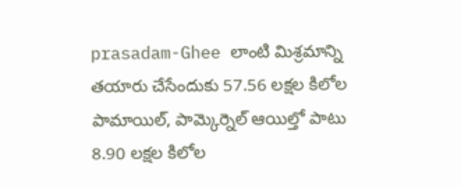prasadam-Ghee లాంటి మిశ్రమాన్ని తయారు చేసేందుకు 57.56 లక్షల కిలోల పామాయిల్, పామ్కెర్నెల్ ఆయిల్తో పాటు 8.90 లక్షల కిలోల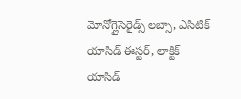మోనోగ్లైసెరైడ్స్ లబ్సా, ఎసిటిక్ యాసిడ్ ఈస్టర్, లాక్టిక్ యాసిడ్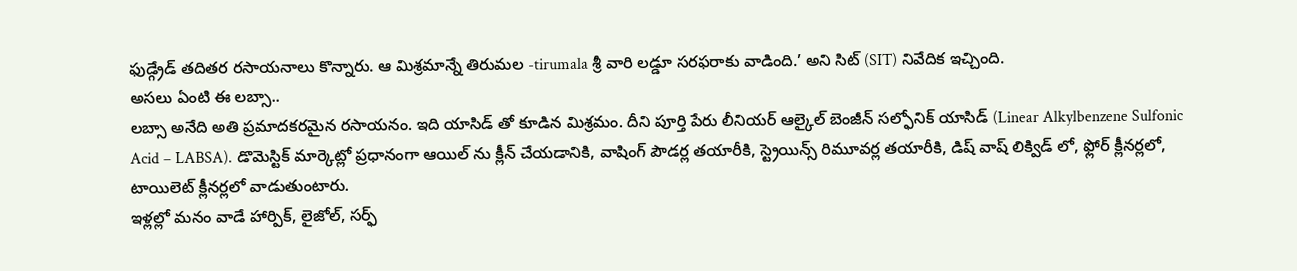ఫుడ్గ్రేడ్ తదితర రసాయనాలు కొన్నారు. ఆ మిశ్రమాన్నే తిరుమల -tirumala శ్రీ వారి లడ్డూ సరఫరాకు వాడింది.’ అని సిట్ (SIT) నివేదిక ఇచ్చింది.
అసలు ఏంటి ఈ లబ్సా..
లబ్సా అనేది అతి ప్రమాదకరమైన రసాయనం. ఇది యాసిడ్ తో కూడిన మిశ్రమం. దీని పూర్తి పేరు లీనియర్ ఆల్కైల్ బెంజీన్ సల్ఫోనిక్ యాసిడ్ (Linear Alkylbenzene Sulfonic Acid – LABSA). డొమెస్టిక్ మార్కెట్లో ప్రధానంగా ఆయిల్ ను క్లీన్ చేయడానికి, వాషింగ్ పౌడర్ల తయారీకి, స్ట్రెయిన్స్ రిమూవర్ల తయారీకి, డిష్ వాష్ లిక్విడ్ లో, ఫ్లోర్ క్లీనర్లలో, టాయిలెట్ క్లీనర్లలో వాడుతుంటారు.
ఇళ్లల్లో మనం వాడే హార్పిక్, లైజోల్, సర్ఫ్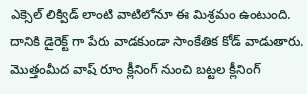ఎక్సెల్ లిక్విడ్ లాంటి వాటిలోనూ ఈ మిశ్రమం ఉంటుంది. దానికి డైరెక్ట్ గా పేరు వాడకుండా సాంకేతిక కోడ్ వాడుతారు. మొత్తంమీద వాష్ రూం క్లీనింగ్ నుంచి బట్టల క్లీనింగ్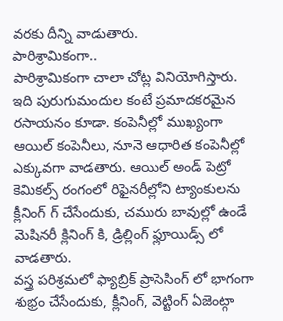వరకు దీన్ని వాడుతారు.
పారిశ్రామికంగా..
పారిశ్రామికంగా చాలా చోట్ల వినియోగిస్తారు. ఇది పురుగుమందుల కంటే ప్రమాదకరమైన రసాయనం కూడా. కంపెనీల్లో ముఖ్యంగా ఆయిల్ కంపెనీలు, నూనె ఆధారిత కంపెనీల్లో ఎక్కువగా వాడతారు. ఆయిల్ అండ్ పెట్రో కెమికల్స్ రంగంలో రిఫైనరీల్లోని ట్యాంకులను క్లీనింగ్ గ్ చేసేందుకు, చమురు బావుల్లో ఉండే మెషినరీ క్లినింగ్ కి, డ్రిల్లింగ్ ఫ్లూయిడ్స్ లో వాడతారు.
వస్త్ర పరిశ్రమలో ఫ్యాబ్రిక్ ప్రాసెసింగ్ లో భాగంగా శుభ్రం చేసేందుకు, క్లీనింగ్, వెట్టింగ్ ఏజెంట్గా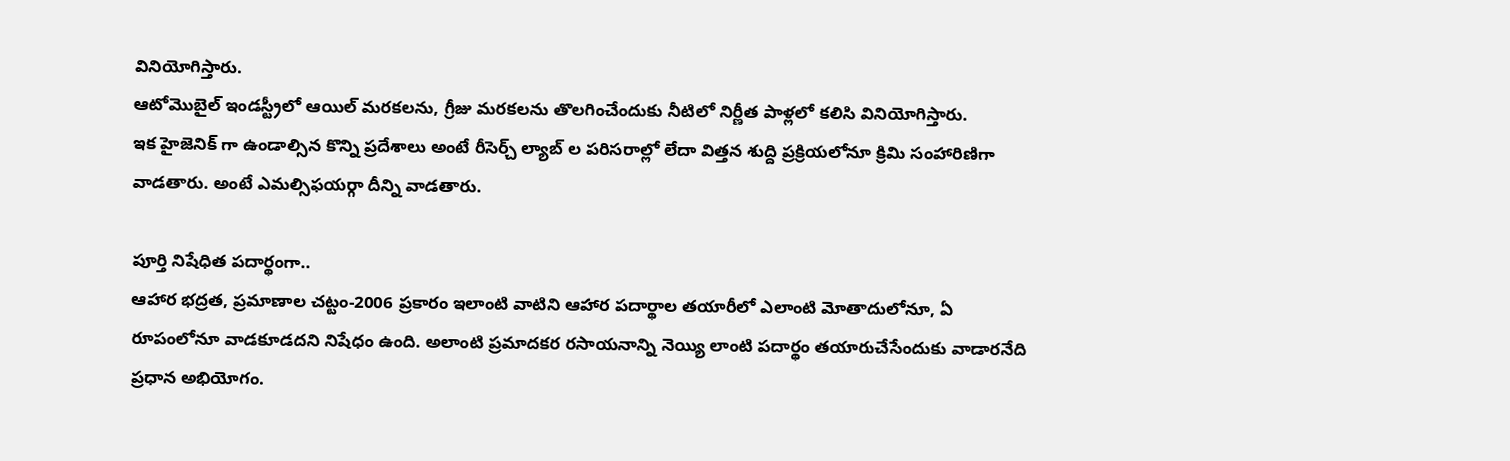వినియోగిస్తారు.
ఆటోమొబైల్ ఇండస్ట్రీలో ఆయిల్ మరకలను, గ్రీజు మరకలను తొలగించేందుకు నీటిలో నిర్ణీత పాళ్లలో కలిసి వినియోగిస్తారు.
ఇక హైజెనిక్ గా ఉండాల్సిన కొన్ని ప్రదేశాలు అంటే రీసెర్చ్ ల్యాబ్ ల పరిసరాల్లో లేదా విత్తన శుద్ది ప్రక్రియలోనూ క్రిమి సంహారిణిగా వాడతారు. అంటే ఎమల్సిఫయర్గా దీన్ని వాడతారు.

పూర్తి నిషేధిత పదార్థంగా..
ఆహార భద్రత, ప్రమాణాల చట్టం-2006 ప్రకారం ఇలాంటి వాటిని ఆహార పదార్థాల తయారీలో ఎలాంటి మోతాదులోనూ, ఏ రూపంలోనూ వాడకూడదని నిషేధం ఉంది. అలాంటి ప్రమాదకర రసాయనాన్ని నెయ్యి లాంటి పదార్థం తయారుచేసేందుకు వాడారనేది ప్రధాన అభియోగం.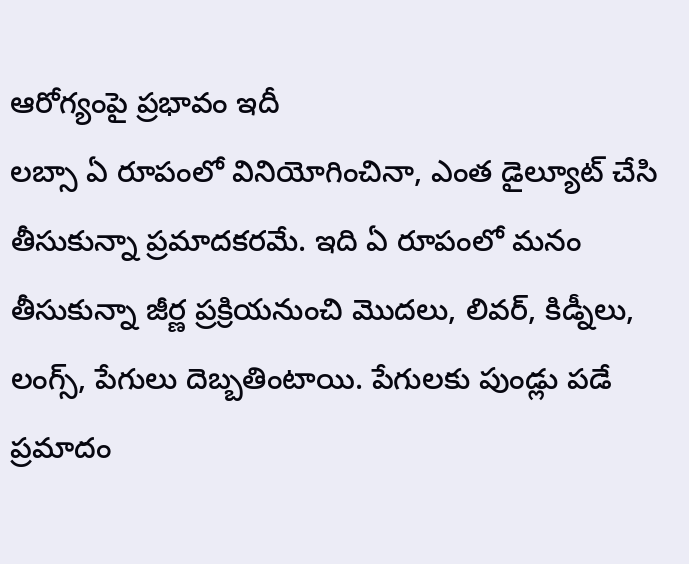ఆరోగ్యంపై ప్రభావం ఇదీ
లబ్సా ఏ రూపంలో వినియోగించినా, ఎంత డైల్యూట్ చేసి తీసుకున్నా ప్రమాదకరమే. ఇది ఏ రూపంలో మనం తీసుకున్నా జీర్ణ ప్రక్రియనుంచి మొదలు, లివర్, కిడ్నీలు, లంగ్స్, పేగులు దెబ్బతింటాయి. పేగులకు పుండ్లు పడే ప్రమాదం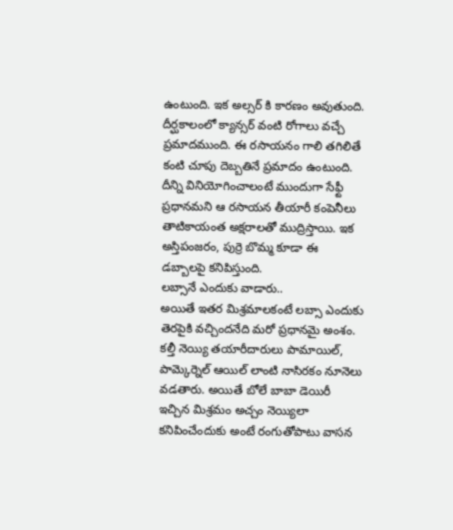ఉంటుంది. ఇక అల్సర్ కి కారణం అవుతుంది. దీర్ఘకాలంలో క్యాన్సర్ వంటి రోగాలు వచ్చే ప్రమాదముంది. ఈ రసాయనం గాలి తగిలితే కంటి చూపు దెబ్బతినే ప్రమాదం ఉంటుంది. దీన్ని వినియోగించాలంటే ముందుగా సేఫ్టీ ప్రధానమని ఆ రసాయన తీయారీ కంపెనీలు తాటికాయంత అక్షరాలతో ముద్రిస్తాయి. ఇక అస్తిపంజరం, పుర్రె బొమ్మ కూడా ఈ డబ్బాలపై కనిపిస్తుంది.
లబ్సానే ఎందుకు వాడారు..
అయితే ఇతర మిశ్రమాలకంటే లబ్సా ఎందుకు తెరపైకి వచ్చిందనేది మరో ప్రధానమై అంశం. కల్తీ నెయ్యి తయారీదారులు పామాయిల్, పామ్కెర్నెల్ ఆయిల్ లాంటి నాసిరకం నూనెలు వడతారు. అయితే బోలే బాబా డెయిరీ ఇచ్చిన మిశ్రమం అచ్చం నెయ్యిలా కనిపించేందుకు అంటే రంగుతోపాటు వాసన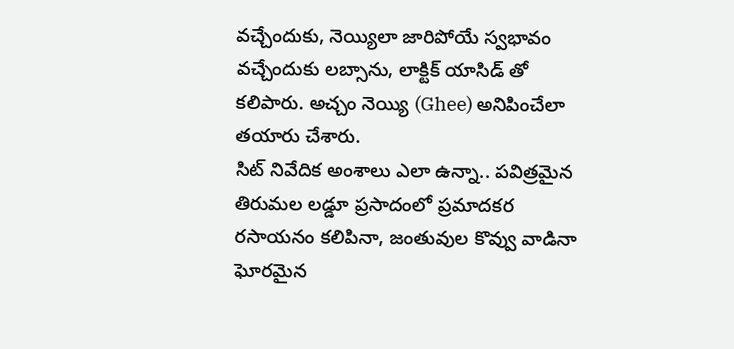వచ్చేందుకు, నెయ్యిలా జారిపోయే స్వభావం వచ్చేందుకు లబ్సాను, లాక్టిక్ యాసిడ్ తో కలిపారు. అచ్చం నెయ్యి (Ghee) అనిపించేలా తయారు చేశారు.
సిట్ నివేదిక అంశాలు ఎలా ఉన్నా.. పవిత్రమైన తిరుమల లడ్డూ ప్రసాదంలో ప్రమాదకర రసాయనం కలిపినా, జంతువుల కొవ్వు వాడినా ఘోరమైన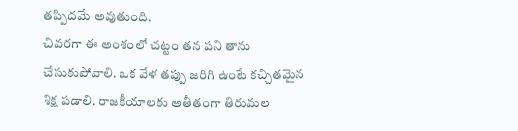తప్పిదమే అవుతుంది.
చివరగా ఈ అంశంలో చట్టం తన పని తాను చేసుకుపోవాలి. ఒక వేళ తప్పు జరిగి ఉంటే కచ్చితమైన శిక్ష పడాలి. రాజకీయాలకు అతీతంగా తిరుమల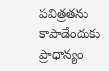పవిత్రతను కాపాడేందుకు ప్రాధాన్యం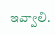ఇవ్వాలి.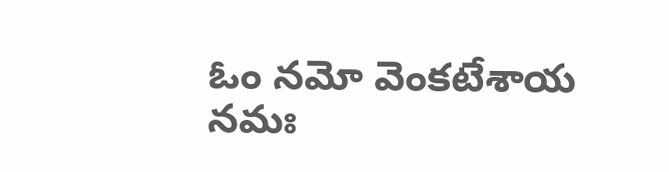ఓం నమో వెంకటేశాయ నమః